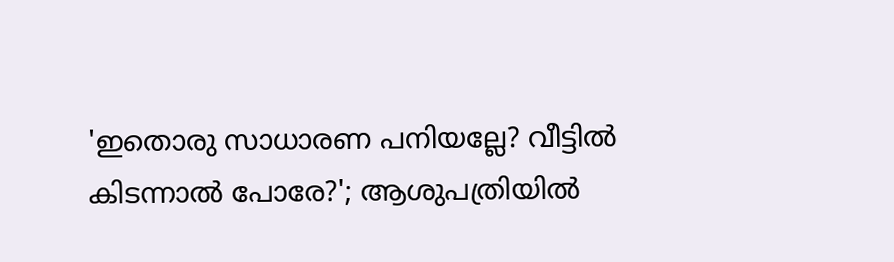'ഇതൊരു സാധാരണ പനിയല്ലേ? വീട്ടില്‍ കിടന്നാല്‍ പോരേ?'; ആശുപത്രിയിൽ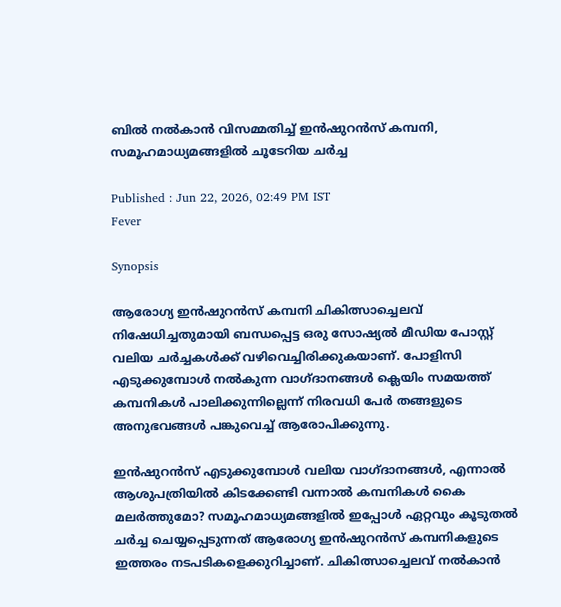ബില്‍ നല്‍കാന്‍ വിസമ്മതിച്ച് ഇന്‍ഷുറന്‍സ് കമ്പനി, സമൂഹമാധ്യമങ്ങളില്‍ ചൂടേറിയ ചര്‍ച്ച

Published : Jun 22, 2026, 02:49 PM IST
Fever

Synopsis

ആരോഗ്യ ഇൻഷുറൻസ് കമ്പനി ചികിത്സാച്ചെലവ് നിഷേധിച്ചതുമായി ബന്ധപ്പെട്ട ഒരു സോഷ്യൽ മീഡിയ പോസ്റ്റ് വലിയ ചർച്ചകൾക്ക് വഴിവെച്ചിരിക്കുകയാണ്. പോളിസി എടുക്കുമ്പോൾ നൽകുന്ന വാഗ്ദാനങ്ങൾ ക്ലെയിം സമയത്ത് കമ്പനികൾ പാലിക്കുന്നില്ലെന്ന് നിരവധി പേർ തങ്ങളുടെ അനുഭവങ്ങൾ പങ്കുവെച്ച് ആരോപിക്കുന്നു.

ഇന്‍ഷുറന്‍സ് എടുക്കുമ്പോള്‍ വലിയ വാഗ്ദാനങ്ങള്‍, എന്നാല്‍ ആശുപത്രിയില്‍ കിടക്കേണ്ടി വന്നാല്‍ കമ്പനികള്‍ കൈ മലര്‍ത്തുമോ? സമൂഹമാധ്യമങ്ങളില്‍ ഇപ്പോള്‍ ഏറ്റവും കൂടുതല്‍ ചര്‍ച്ച ചെയ്യപ്പെടുന്നത് ആരോഗ്യ ഇന്‍ഷുറന്‍സ് കമ്പനികളുടെ ഇത്തരം നടപടികളെക്കുറിച്ചാണ്. ചികിത്സാച്ചെലവ് നല്‍കാന്‍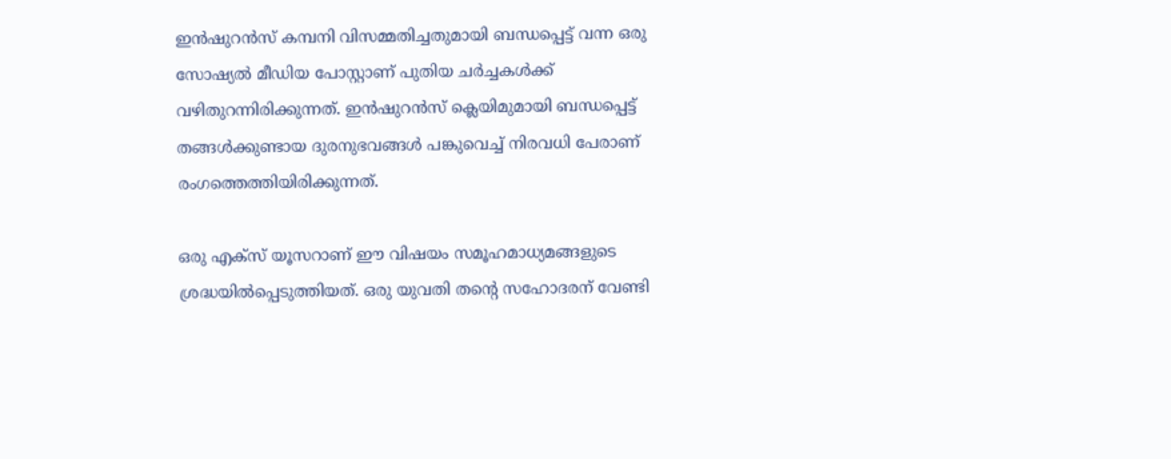ഇന്‍ഷുറന്‍സ് കമ്പനി വിസമ്മതിച്ചതുമായി ബന്ധപ്പെട്ട് വന്ന ഒരു സോഷ്യല്‍ മീഡിയ പോസ്റ്റാണ് പുതിയ ചര്‍ച്ചകള്‍ക്ക് വഴിതുറന്നിരിക്കുന്നത്. ഇന്‍ഷുറന്‍സ് ക്ലെയിമുമായി ബന്ധപ്പെട്ട് തങ്ങള്‍ക്കുണ്ടായ ദുരനുഭവങ്ങള്‍ പങ്കുവെച്ച് നിരവധി പേരാണ് രംഗത്തെത്തിയിരിക്കുന്നത്.

ഒരു എക്‌സ് യൂസറാണ് ഈ വിഷയം സമൂഹമാധ്യമങ്ങളുടെ ശ്രദ്ധയില്‍പ്പെടുത്തിയത്. ഒരു യുവതി തന്റെ സഹോദരന് വേണ്ടി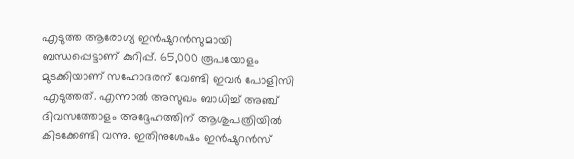എടുത്ത ആരോഗ്യ ഇന്‍ഷുറന്‍സുമായി ബന്ധപ്പെട്ടാണ് കുറിപ്പ്. 65,000 രൂപയോളം മുടക്കിയാണ് സഹോദരന് വേണ്ടി ഇവര്‍ പോളിസി എടുത്തത്. എന്നാല്‍ അസുഖം ബാധിച്ച് അഞ്ച് ദിവസത്തോളം അദ്ദേഹത്തിന് ആശുപത്രിയില്‍ കിടക്കേണ്ടി വന്നു. ഇതിനുശേഷം ഇന്‍ഷുറന്‍സ്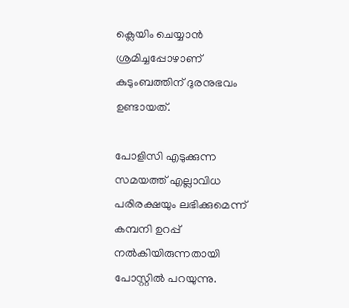ക്ലെയിം ചെയ്യാന്‍ ശ്രമിച്ചപ്പോഴാണ് കുടുംബത്തിന് ദുരനുഭവം ഉണ്ടായത്.

പോളിസി എടുക്കുന്ന സമയത്ത് എല്ലാവിധ പരിരക്ഷയും ലഭിക്കുമെന്ന് കമ്പനി ഉറപ്പ് നല്‍കിയിരുന്നതായി പോസ്റ്റില്‍ പറയുന്നു.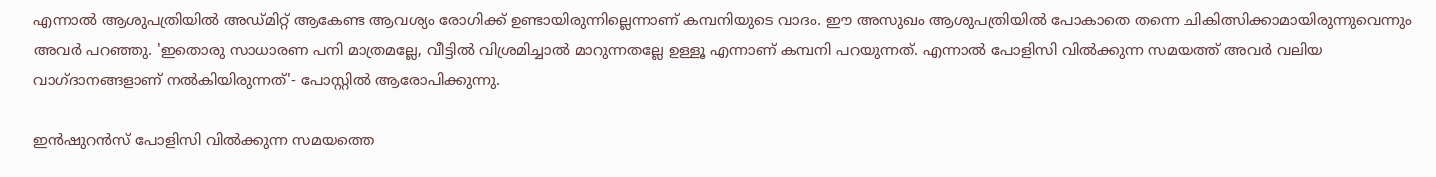എന്നാല്‍ ആശുപത്രിയില്‍ അഡ്മിറ്റ് ആകേണ്ട ആവശ്യം രോഗിക്ക് ഉണ്ടായിരുന്നില്ലെന്നാണ് കമ്പനിയുടെ വാദം. ഈ അസുഖം ആശുപത്രിയില്‍ പോകാതെ തന്നെ ചികിത്സിക്കാമായിരുന്നുവെന്നും അവര്‍ പറഞ്ഞു. 'ഇതൊരു സാധാരണ പനി മാത്രമല്ലേ, വീട്ടില്‍ വിശ്രമിച്ചാല്‍ മാറുന്നതല്ലേ ഉള്ളൂ എന്നാണ് കമ്പനി പറയുന്നത്. എന്നാല്‍ പോളിസി വില്‍ക്കുന്ന സമയത്ത് അവര്‍ വലിയ വാഗ്ദാനങ്ങളാണ് നല്‍കിയിരുന്നത്'- പോസ്റ്റില്‍ ആരോപിക്കുന്നു.

ഇന്‍ഷുറന്‍സ് പോളിസി വില്‍ക്കുന്ന സമയത്തെ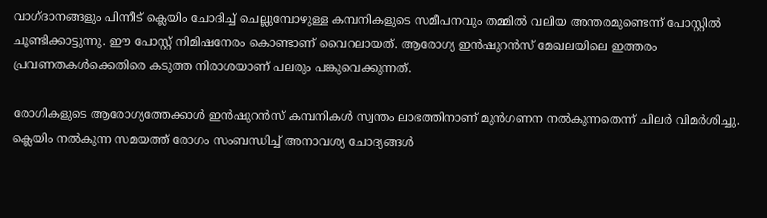വാഗ്ദാനങ്ങളും പിന്നീട് ക്ലെയിം ചോദിച്ച് ചെല്ലുമ്പോഴുള്ള കമ്പനികളുടെ സമീപനവും തമ്മില്‍ വലിയ അന്തരമുണ്ടെന്ന് പോസ്റ്റില്‍ ചൂണ്ടിക്കാട്ടുന്നു. ഈ പോസ്റ്റ് നിമിഷനേരം കൊണ്ടാണ് വൈറലായത്. ആരോഗ്യ ഇന്‍ഷുറന്‍സ് മേഖലയിലെ ഇത്തരം പ്രവണതകള്‍ക്കെതിരെ കടുത്ത നിരാശയാണ് പലരും പങ്കുവെക്കുന്നത്.

രോഗികളുടെ ആരോഗ്യത്തേക്കാള്‍ ഇന്‍ഷുറന്‍സ് കമ്പനികള്‍ സ്വന്തം ലാഭത്തിനാണ് മുന്‍ഗണന നല്‍കുന്നതെന്ന് ചിലര്‍ വിമര്‍ശിച്ചു. ക്ലെയിം നല്‍കുന്ന സമയത്ത് രോഗം സംബന്ധിച്ച് അനാവശ്യ ചോദ്യങ്ങള്‍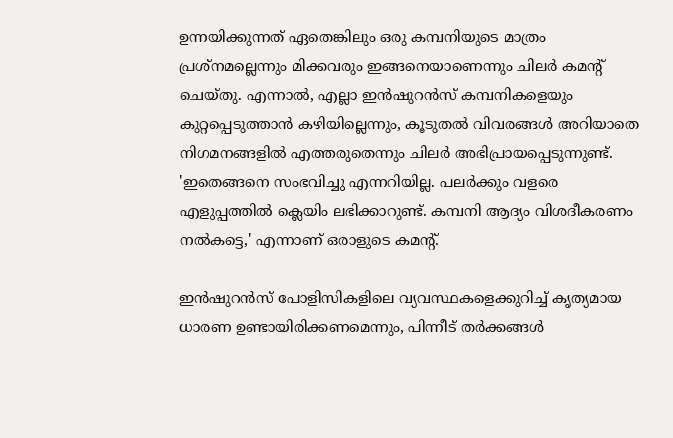ഉന്നയിക്കുന്നത് ഏതെങ്കിലും ഒരു കമ്പനിയുടെ മാത്രം പ്രശ്‌നമല്ലെന്നും മിക്കവരും ഇങ്ങനെയാണെന്നും ചിലര്‍ കമന്റ് ചെയ്തു. എന്നാല്‍, എല്ലാ ഇന്‍ഷുറന്‍സ് കമ്പനികളെയും കുറ്റപ്പെടുത്താന്‍ കഴിയില്ലെന്നും, കൂടുതല്‍ വിവരങ്ങള്‍ അറിയാതെ നിഗമനങ്ങളില്‍ എത്തരുതെന്നും ചിലര്‍ അഭിപ്രായപ്പെടുന്നുണ്ട്. 'ഇതെങ്ങനെ സംഭവിച്ചു എന്നറിയില്ല. പലര്‍ക്കും വളരെ എളുപ്പത്തില്‍ ക്ലെയിം ലഭിക്കാറുണ്ട്. കമ്പനി ആദ്യം വിശദീകരണം നല്‍കട്ടെ,' എന്നാണ് ഒരാളുടെ കമന്റ്.

ഇന്‍ഷുറന്‍സ് പോളിസികളിലെ വ്യവസ്ഥകളെക്കുറിച്ച് കൃത്യമായ ധാരണ ഉണ്ടായിരിക്കണമെന്നും, പിന്നീട് തര്‍ക്കങ്ങള്‍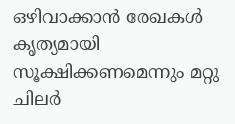ഒഴിവാക്കാന്‍ രേഖകള്‍ കൃത്യമായി സൂക്ഷിക്കണമെന്നും മറ്റു ചിലര്‍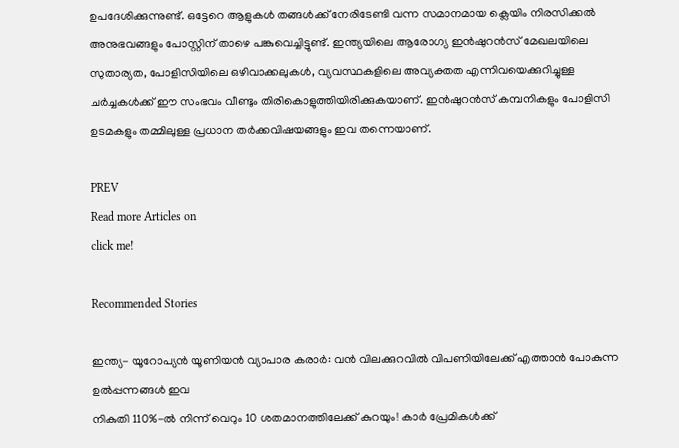ഉപദേശിക്കുന്നുണ്ട്. ഒട്ടേറെ ആളുകള്‍ തങ്ങള്‍ക്ക് നേരിടേണ്ടി വന്ന സമാനമായ ക്ലെയിം നിരസിക്കല്‍ അനുഭവങ്ങളും പോസ്റ്റിന് താഴെ പങ്കുവെച്ചിട്ടുണ്ട്. ഇന്ത്യയിലെ ആരോഗ്യ ഇന്‍ഷുറന്‍സ് മേഖലയിലെ സുതാര്യത, പോളിസിയിലെ ഒഴിവാക്കലുകള്‍, വ്യവസ്ഥകളിലെ അവ്യക്തത എന്നിവയെക്കുറിച്ചുള്ള ചര്‍ച്ചകള്‍ക്ക് ഈ സംഭവം വീണ്ടും തിരികൊളുത്തിയിരിക്കുകയാണ്. ഇന്‍ഷുറന്‍സ് കമ്പനികളും പോളിസി ഉടമകളും തമ്മിലുള്ള പ്രധാന തര്‍ക്കവിഷയങ്ങളും ഇവ തന്നെയാണ്.

PREV
Read more Articles on
click me!

Recommended Stories

ഇന്ത്യ- യൂറോപ്യന്‍ യൂണിയന്‍ വ്യാപാര കരാര്‍: വന്‍ വിലക്കുറവിൽ വിപണിയിലേക്ക് എത്താൻ പോകുന്ന ഉല്‍പ്പന്നങ്ങള്‍ ഇവ
നികുതി 110%-ൽ നിന്ന് വെറും 10 ശതമാനത്തിലേക്ക് കുറയും! കാർ പ്രേമികൾക്ക്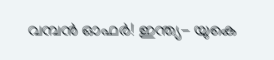വമ്പൻ ഓഫ‍‌ർ! ഇന്ത്യ- യുകെ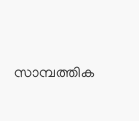സാമ്പത്തിക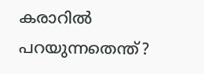കരാറിൽ പറയുന്നതെന്ത്?